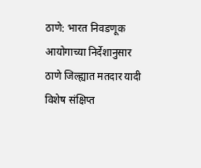ठाणे: भारत निवडणूक आयोगाच्या निर्देशानुसार ठाणे जिल्ह्यात मतदार यादी विशेष संक्षिप्त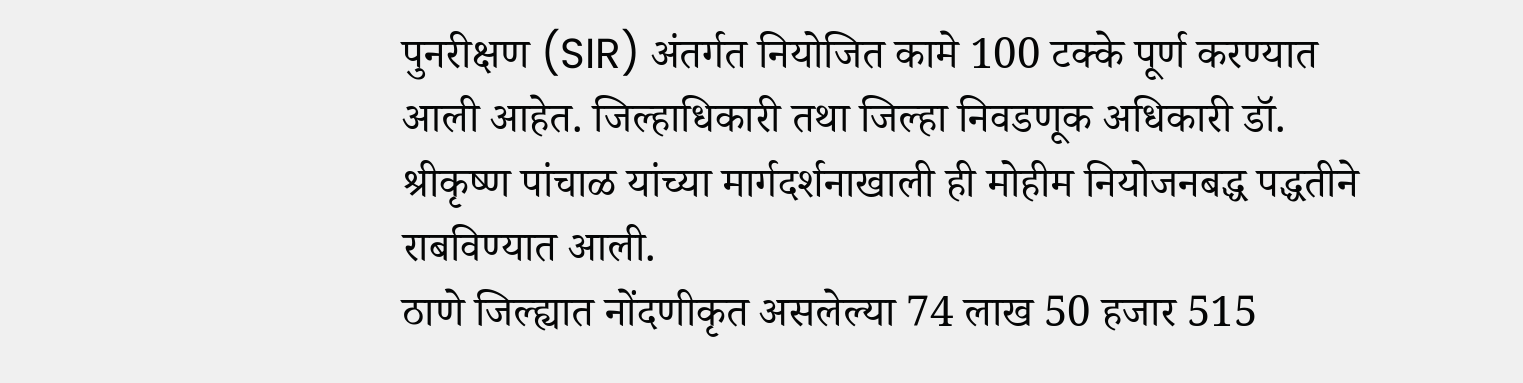पुनरीक्षण (SIR) अंतर्गत नियोजित कामे 100 टक्के पूर्ण करण्यात आली आहेत. जिल्हाधिकारी तथा जिल्हा निवडणूक अधिकारी डॉ. श्रीकृष्ण पांचाळ यांच्या मार्गदर्शनाखाली ही मोहीम नियोजनबद्ध पद्धतीने राबविण्यात आली.
ठाणे जिल्ह्यात नोंदणीकृत असलेल्या 74 लाख 50 हजार 515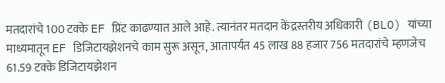मतदारांचे 100 टक्के EF प्रिंट काढण्यात आले आहे. त्यानंतर मतदान केंद्रस्तरीय अधिकारी (BLO) यांच्या माध्यमातून EF डिजिटायझेशनचे काम सुरू असून, आतापर्यंत 45 लाख 88 हजार 756 मतदारांचे म्हणजेच 61.59 टक्के डिजिटायझेशन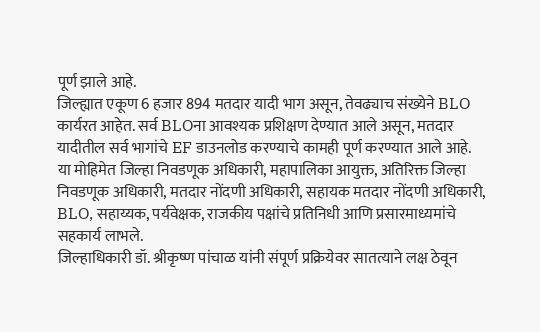पूर्ण झाले आहे.
जिल्ह्यात एकूण 6 हजार 894 मतदार यादी भाग असून, तेवढ्याच संख्येने BLO कार्यरत आहेत. सर्व BLOना आवश्यक प्रशिक्षण देण्यात आले असून, मतदार यादीतील सर्व भागांचे EF डाउनलोड करण्याचे कामही पूर्ण करण्यात आले आहे.
या मोहिमेत जिल्हा निवडणूक अधिकारी, महापालिका आयुक्त, अतिरिक्त जिल्हा निवडणूक अधिकारी, मतदार नोंदणी अधिकारी, सहायक मतदार नोंदणी अधिकारी, BLO, सहाय्यक, पर्यवेक्षक, राजकीय पक्षांचे प्रतिनिधी आणि प्रसारमाध्यमांचे सहकार्य लाभले.
जिल्हाधिकारी डॉ. श्रीकृष्ण पांचाळ यांनी संपूर्ण प्रक्रियेवर सातत्याने लक्ष ठेवून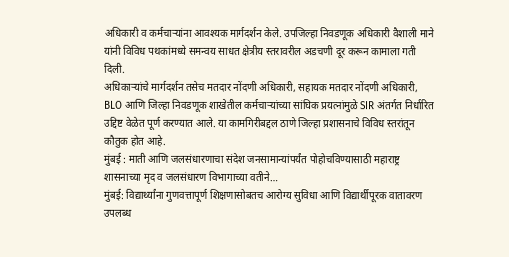अधिकारी व कर्मचाऱ्यांना आवश्यक मार्गदर्शन केले. उपजिल्हा निवडणूक अधिकारी वैशाली माने यांनी विविध पथकांमध्ये समन्वय साधत क्षेत्रीय स्तरावरील अडचणी दूर करून कामाला गती दिली.
अधिकाऱ्यांचे मार्गदर्शन तसेच मतदार नोंदणी अधिकारी, सहायक मतदार नोंदणी अधिकारी, BLO आणि जिल्हा निवडणूक शाखेतील कर्मचाऱ्यांच्या सांघिक प्रयत्नांमुळे SIR अंतर्गत निर्धारित उद्दिष्ट वेळेत पूर्ण करण्यात आले. या कामगिरीबद्दल ठाणे जिल्हा प्रशासनाचे विविध स्तरांतून कौतुक होत आहे.
मुंबई : माती आणि जलसंधारणाचा संदेश जनसामान्यांपर्यंत पोहोचविण्यासाठी महाराष्ट्र शासनाच्या मृद व जलसंधारण विभागाच्या वतीने…
मुंबई: विद्यार्थ्यांना गुणवत्तापूर्ण शिक्षणासोबतच आरोग्य सुविधा आणि विद्यार्थीपूरक वातावरण उपलब्ध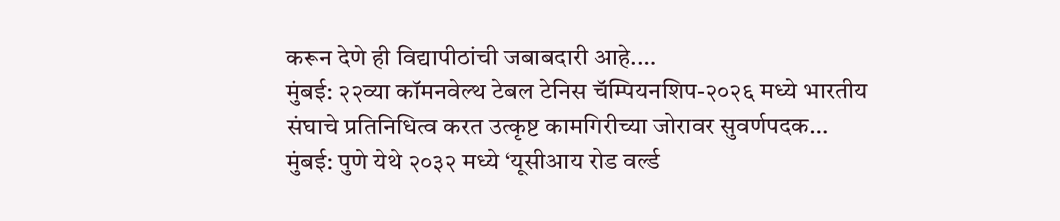करून देणे ही विद्यापीठांची जबाबदारी आहे.…
मुंबई: २२व्या कॉमनवेल्थ टेबल टेनिस चॅम्पियनशिप-२०२६ मध्ये भारतीय संघाचे प्रतिनिधित्व करत उत्कृष्ट कामगिरीच्या जोरावर सुवर्णपदक…
मुंबई: पुणे येथे २०३२ मध्ये ‘यूसीआय रोड वर्ल्ड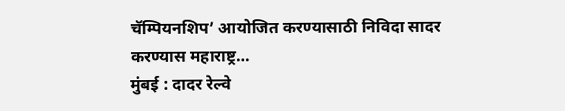चॅम्पियनशिप’ आयोजित करण्यासाठी निविदा सादर करण्यास महाराष्ट्र…
मुंबई : दादर रेल्वे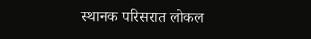स्थानक परिसरात लोकल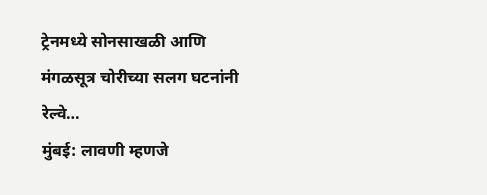ट्रेनमध्ये सोनसाखळी आणि मंगळसूत्र चोरीच्या सलग घटनांनी रेल्वे…
मुंबई: लावणी म्हणजे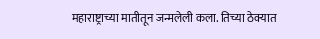महाराष्ट्राच्या मातीतून जन्मलेली कला. तिच्या ठेक्यात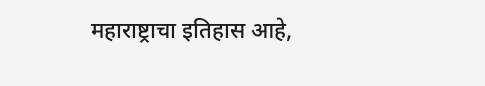महाराष्ट्राचा इतिहास आहे,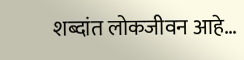शब्दांत लोकजीवन आहे…